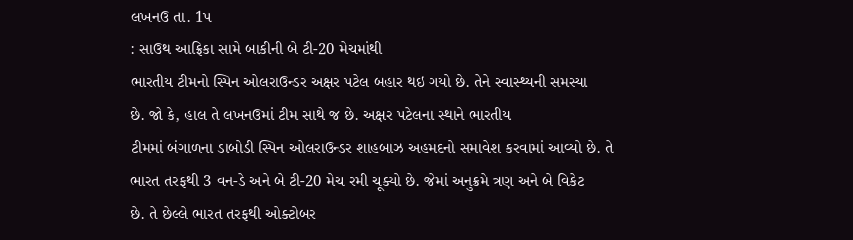લખનઉ તા. 1પ
: સાઉથ આફ્રિકા સામે બાકીની બે ટી-20 મેચમાંથી
ભારતીય ટીમનો સ્પિન ઓલરાઉન્ડર અક્ષર પટેલ બહાર થઇ ગયો છે. તેને સ્વાસ્થ્યની સમસ્યા
છે. જો કે, હાલ તે લખનઉમાં ટીમ સાથે જ છે. અક્ષર પટેલના સ્થાને ભારતીય
ટીમમાં બંગાળના ડાબોડી સ્પિન ઓલરાઉન્ડર શાહબાઝ અહમદનો સમાવેશ કરવામાં આવ્યો છે. તે
ભારત તરફથી 3 વન-ડે અને બે ટી-20 મેચ રમી ચૂક્યો છે. જેમાં અનુક્રમે ત્રણ અને બે વિકેટ
છે. તે છેલ્લે ભારત તરફથી ઓક્ટોબર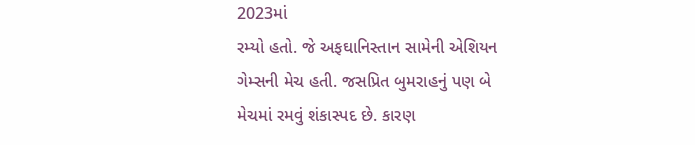2023માં
રમ્યો હતો. જે અફઘાનિસ્તાન સામેની એશિયન ગેમ્સની મેચ હતી. જસપ્રિત બુમરાહનું પણ બે મેચમાં રમવું શંકાસ્પદ છે. કારણ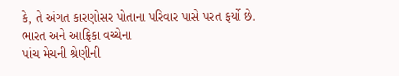કે, તે અંગત કારણોસર પોતાના પરિવાર પાસે પરત ફર્યો છે. ભારત અને આફ્રિકા વચ્ચેના
પાંચ મેચની શ્રેણીની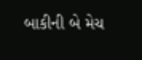બાકીની બે મેચ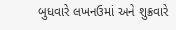બુધવારે લખનઉમાં અને શુક્રવારે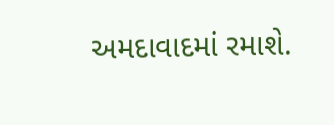અમદાવાદમાં રમાશે.